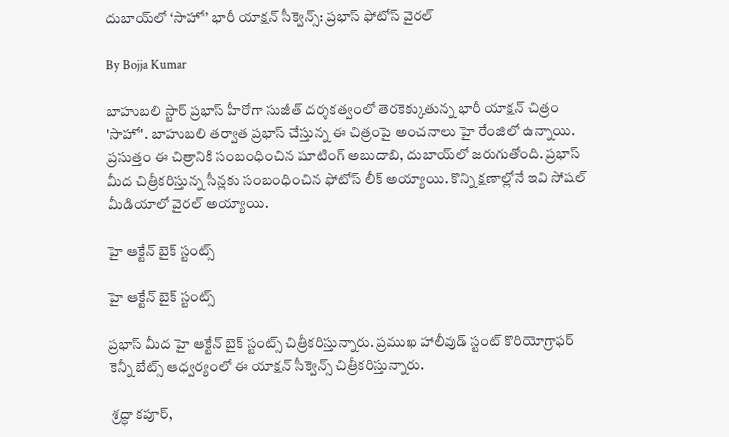దుబాయ్‌లో ‘సాహో’ భారీ యాక్షన్ సీక్వెన్స్: ప్రభాస్ ఫోటోస్ వైరల్

By Bojja Kumar

బాహుబలి స్టార్ ప్రభాస్ హీరోగా సుజీత్ దర్శకత్వంలో తెరకెక్కుతున్న భారీ యాక్షన్ చిత్రం 'సాహో'. బాహుబలి తర్వాత ప్రభాస్ చేస్తున్న ఈ చిత్రంపై అంచనాలు హై రేంజిలో ఉన్నాయి. ప్రసుత్తం ఈ చిత్రానికి సంబంధించిన షూటింగ్ అబుదాబి, దుబాయ్‌లో జరుగుతోంది. ప్రభాస్ మీద చిత్రీకరిస్తున్న సీన్లకు సంబంధించిన ఫోటోస్ లీక్ అయ్యాయి. కొన్ని క్షణాల్లోనే ఇవి సోషల్ మీడియాలో వైరల్ అయ్యాయి.

హై ఆక్టేన్ బైక్ స్టంట్స్

హై ఆక్టేన్ బైక్ స్టంట్స్

ప్రభాస్ మీద హై ఆక్టేన్ బైక్ స్టంట్స్ చిత్రీకరిస్తున్నారు. ప్రముఖ హాలీవుడ్ స్టంట్ కొరియోగ్రాఫర్ కెన్నీ బేట్స్ ఆధ్వర్యంలో ఈ యాక్షన్ సీక్వెన్స్ చిత్రీకరిస్తున్నారు.

 శ్రద్ధా కపూర్,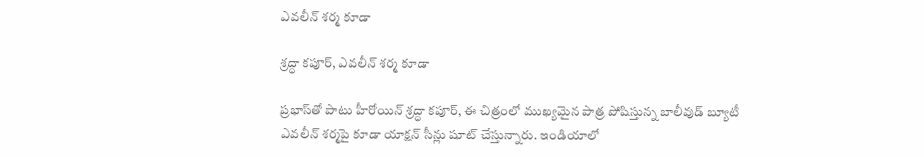ఎవలీన్ శర్మ కూడా

శ్రద్ధా కపూర్, ఎవలీన్ శర్మ కూడా

ప్రభాస్‌తో పాటు హీరోయిన్ శ్రద్ధా కపూర్, ఈ చిత్రంలో ముఖ్యమైన పాత్ర పోషిస్తున్న బాలీవుడ్ బ్యూటీ ఎవలీన్ శర్మపై కూడా యాక్షన్ సీన్లు షూట్ చేస్తున్నారు. ఇండియాలో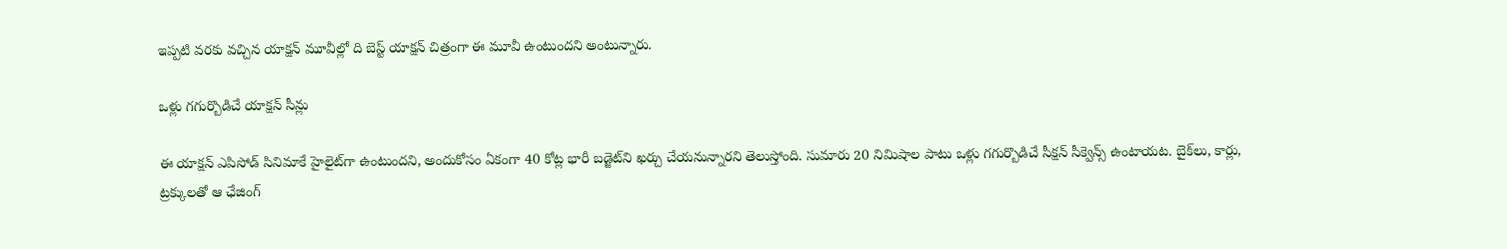ఇప్పటి వరకు వచ్చిన యాక్షన్ మూవీల్లో ది బెస్ట్ యాక్షన్ చిత్రంగా ఈ మూవీ ఉంటుందని అంటున్నారు.

ఒళ్లు గగుర్బొడిచే యాక్షన్ సీన్లు

ఈ యాక్ష‌న్ ఎపిసోడ్ సినిమాకే హైలైట్‌గా ఉంటుంద‌ని, అందుకోసం ఏకంగా 40 కోట్ల భారీ బ‌డ్జెట్‌ని ఖ‌ర్చు చేయ‌నున్నార‌ని తెలుస్తోంది. సుమారు 20 నిమిషాల పాటు ఒళ్లు గగుర్బొడిచే సీక్షన్ సీక్వెన్స్ ఉంటాయట. బైక్‌లు, కార్లు, ట్రక్కులతో ఆ ఛేజింగ్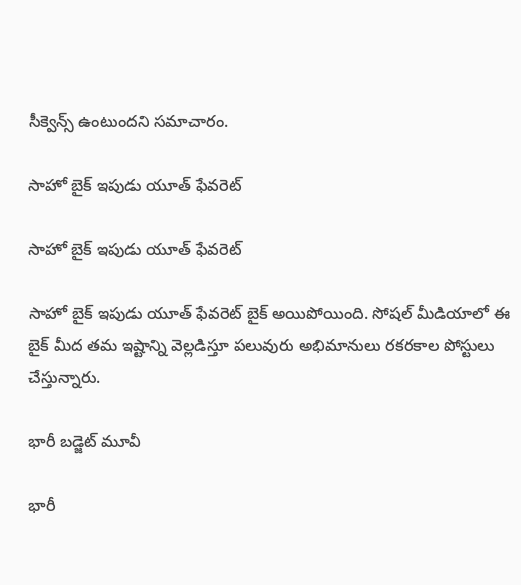సీక్వెన్స్ ఉంటుందని సమాచారం.

సాహో బైక్ ఇపుడు యూత్ ఫేవరెట్

సాహో బైక్ ఇపుడు యూత్ ఫేవరెట్

సాహో బైక్ ఇపుడు యూత్ ఫేవరెట్ బైక్ అయిపోయింది. సోషల్ మీడియాలో ఈ బైక్ మీద తమ ఇష్టాన్ని వెల్లడిస్తూ పలువురు అభిమానులు రకరకాల పోస్టులు చేస్తున్నారు.

భారీ బడ్జెట్ మూవీ

భారీ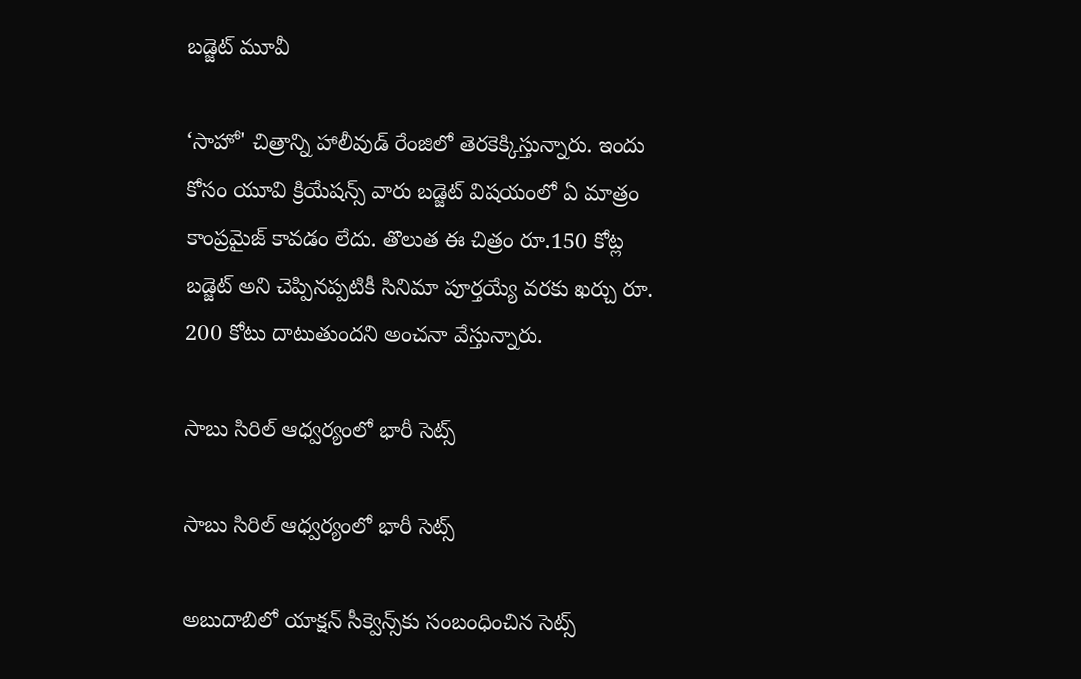బడ్జెట్ మూవీ

‘సాహో' చిత్రాన్ని హాలీవుడ్ రేంజిలో తెరకెక్కిస్తున్నారు. ఇందు కోసం యూవి క్రియేషన్స్ వారు బడ్జెట్ విషయంలో ఏ మాత్రం కాంప్రమైజ్ కావడం లేదు. తొలుత ఈ చిత్రం రూ.150 కోట్ల బడ్జెట్ అని చెప్పినప్పటికీ సినిమా పూర్తయ్యే వరకు ఖర్చు రూ. 200 కోటు దాటుతుందని అంచనా వేస్తున్నారు.

సాబు సిరిల్ ఆధ్వర్యంలో భారీ సెట్స్

సాబు సిరిల్ ఆధ్వర్యంలో భారీ సెట్స్

అబుదాబిలో యాక్షన్ సీక్వెన్స్‌కు సంబంధించిన సెట్స్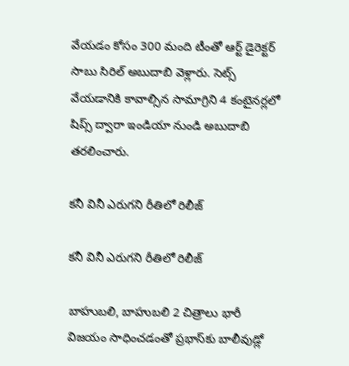వేయడం కోసం 300 మంది టీంతో ఆర్ట్ డైరెక్టర్ సాబు సిరిల్ అబుదాబి వెళ్లారు. సెట్స్ వేయడానికి కావాల్సిన సామాగ్రిని 4 కంటైనర్లలో షిప్స్ ద్వారా ఇండియా నుండి అబుదాబి తరలించారు.

కనీ వినీ ఎరుగని రీతిలో రిలీజ్

కనీ వినీ ఎరుగని రీతిలో రిలీజ్

బాహుబలి, బాహుబలి 2 చిత్రాలు భారీ విజయం సాధించడంతో ప్రభాస్‌కు బాలీవుడ్లో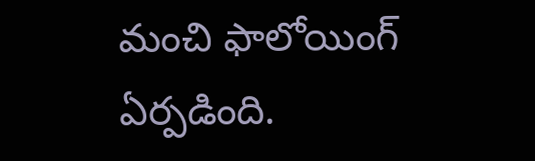మంచి ఫాలోయింగ్ ఏర్పడింది.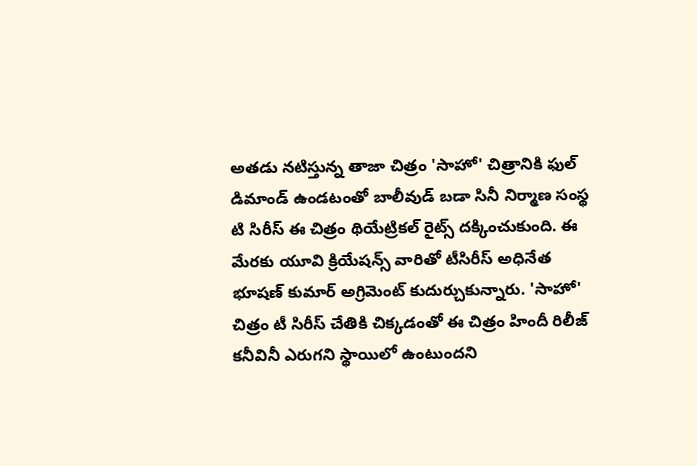అతడు నటిస్తున్న తాజా చిత్రం 'సాహో' చిత్రానికి ఫుల్ డిమాండ్ ఉండటంతో బాలీవుడ్ బడా సినీ నిర్మాణ సంస్థ టి సిరీస్ ఈ చిత్రం థియేట్రికల్ రైట్స్ దక్కించుకుంది. ఈ మేరకు యూవి క్రియేషన్స్ వారితో టీసిరీస్ అధినేత భూషణ్ కుమార్ అగ్రిమెంట్ కుదుర్చుకున్నారు. 'సాహో' చిత్రం టీ సిరీస్ చేతికి చిక్కడంతో ఈ చిత్రం హిందీ రిలీజ్ కనీవినీ ఎరుగని స్థాయిలో ఉంటుందని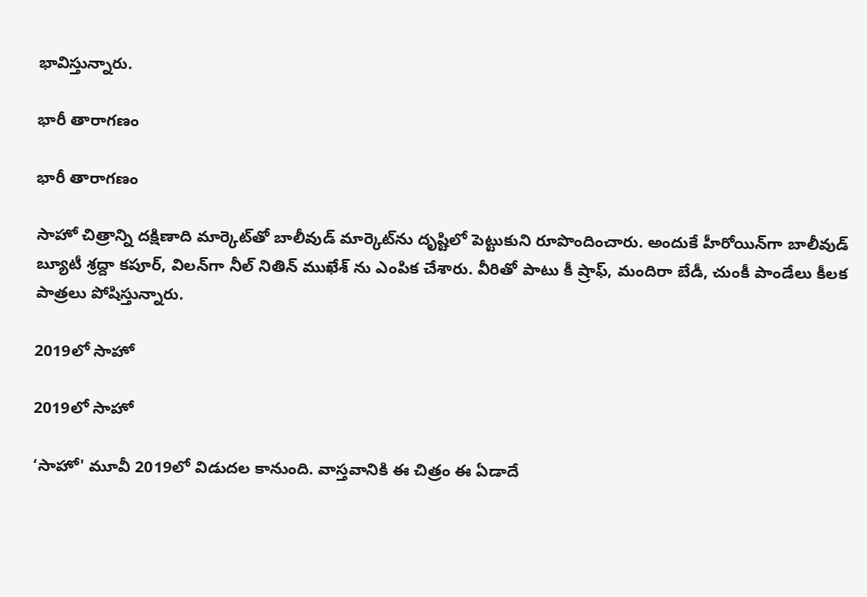భావిస్తున్నారు.

భారీ తారాగణం

భారీ తారాగణం

సాహో చిత్రాన్ని దక్షిణాది మార్కెట్‌తో బాలీవుడ్ మార్కెట్‌ను దృష్టిలో పెట్టుకుని రూపొందించారు. అందుకే హీరోయిన్‌గా బాలీవుడ్ బ్యూటీ శ్రద్దా కపూర్, విలన్‌గా నీల్‌ నితిన్‌ ముఖేశ్‌ ను ఎంపిక చేశారు. వీరితో పాటు కీ ష్రాఫ్‌, మందిరా బేడీ, చుంకీ పాండేలు కీలక పాత్రలు పోషిస్తున్నారు.

2019లో సాహో

2019లో సాహో

‘సాహో' మూవీ 2019లో విడుదల కానుంది. వాస్తవానికి ఈ చిత్రం ఈ ఏడాదే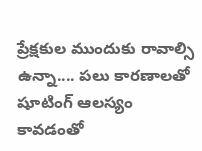ప్రేక్షకుల ముందుకు రావాల్సి ఉన్నా.... పలు కారణాలతో షూటింగ్ ఆలస్యం కావడంతో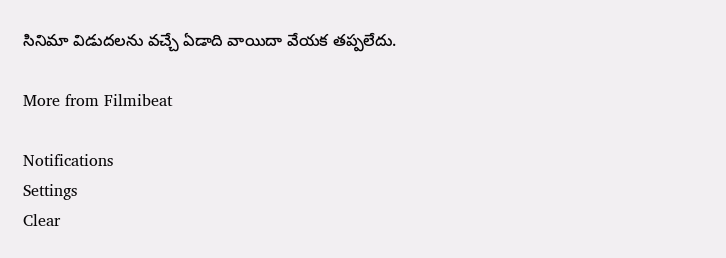సినిమా విడుదలను వచ్చే ఏడాది వాయిదా వేయక తప్పలేదు.

More from Filmibeat

Notifications
Settings
Clear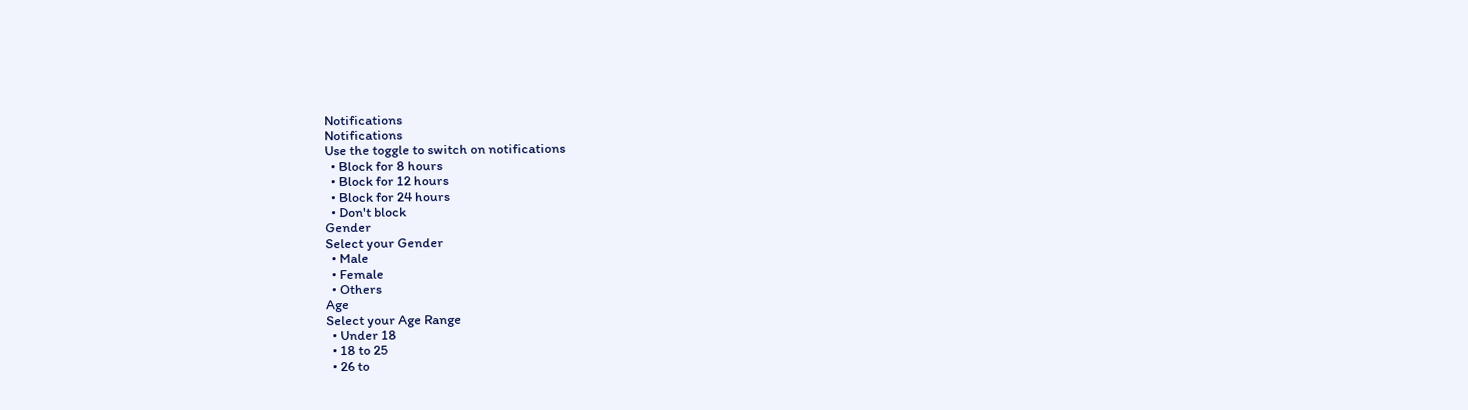Notifications
Notifications
Use the toggle to switch on notifications
  • Block for 8 hours
  • Block for 12 hours
  • Block for 24 hours
  • Don't block
Gender
Select your Gender
  • Male
  • Female
  • Others
Age
Select your Age Range
  • Under 18
  • 18 to 25
  • 26 to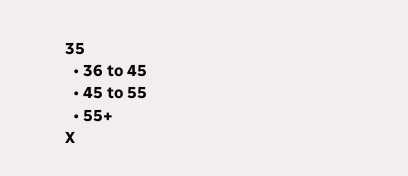35
  • 36 to 45
  • 45 to 55
  • 55+
X